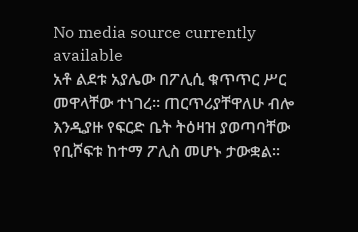No media source currently available
አቶ ልደቱ አያሌው በፖሊሲ ቁጥጥር ሥር መዋላቸው ተነገረ። ጠርጥሪያቸዋለሁ ብሎ እንዲያዙ የፍርድ ቤት ትዕዛዝ ያወጣባቸው የቢሾፍቱ ከተማ ፖሊስ መሆኑ ታውቋል።